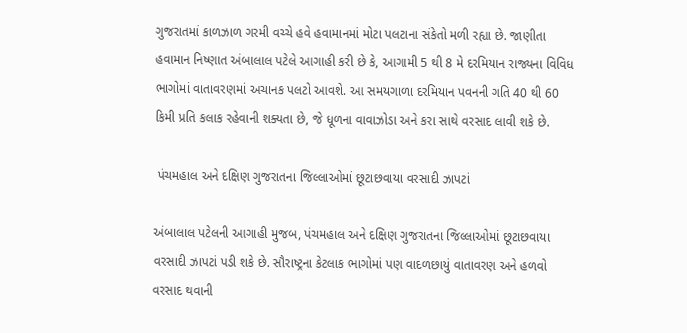ગુજરાતમાં કાળઝાળ ગરમી વચ્ચે હવે હવામાનમાં મોટા પલટાના સંકેતો મળી રહ્યા છે. જાણીતા હવામાન નિષ્ણાત અંબાલાલ પટેલે આગાહી કરી છે કે, આગામી 5 થી 8 મે દરમિયાન રાજ્યના વિવિધ ભાગોમાં વાતાવરણમાં અચાનક પલટો આવશે. આ સમયગાળા દરમિયાન પવનની ગતિ 40 થી 60 કિમી પ્રતિ કલાક રહેવાની શક્યતા છે, જે ધૂળના વાવાઝોડા અને કરા સાથે વરસાદ લાવી શકે છે.

 પંચમહાલ અને દક્ષિણ ગુજરાતના જિલ્લાઓમાં છૂટાછવાયા વરસાદી ઝાપટાં

અંબાલાલ પટેલની આગાહી મુજબ, પંચમહાલ અને દક્ષિણ ગુજરાતના જિલ્લાઓમાં છૂટાછવાયા વરસાદી ઝાપટાં પડી શકે છે. સૌરાષ્ટ્રના કેટલાક ભાગોમાં પણ વાદળછાયું વાતાવરણ અને હળવો વરસાદ થવાની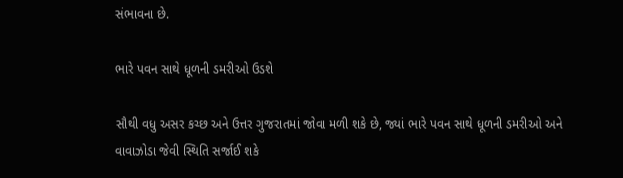સંભાવના છે.

ભારે પવન સાથે ધૂળની ડમરીઓ ઉડશે

સૌથી વધુ અસર કચ્છ અને ઉત્તર ગુજરાતમાં જોવા મળી શકે છે, જ્યાં ભારે પવન સાથે ધૂળની ડમરીઓ અને વાવાઝોડા જેવી સ્થિતિ સર્જાઈ શકે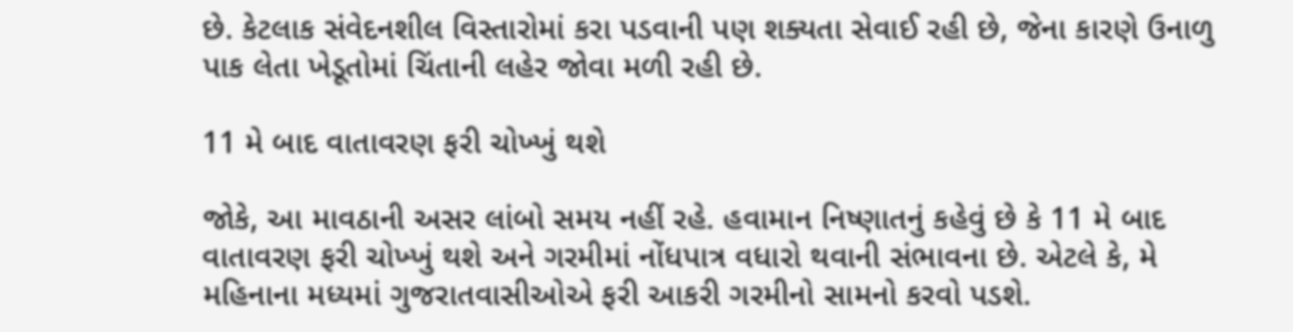છે. કેટલાક સંવેદનશીલ વિસ્તારોમાં કરા પડવાની પણ શક્યતા સેવાઈ રહી છે, જેના કારણે ઉનાળુ પાક લેતા ખેડૂતોમાં ચિંતાની લહેર જોવા મળી રહી છે.

11 મે બાદ વાતાવરણ ફરી ચોખ્ખું થશે

જોકે, આ માવઠાની અસર લાંબો સમય નહીં રહે. હવામાન નિષ્ણાતનું કહેવું છે કે 11 મે બાદ વાતાવરણ ફરી ચોખ્ખું થશે અને ગરમીમાં નોંધપાત્ર વધારો થવાની સંભાવના છે. એટલે કે, મે મહિનાના મધ્યમાં ગુજરાતવાસીઓએ ફરી આકરી ગરમીનો સામનો કરવો પડશે.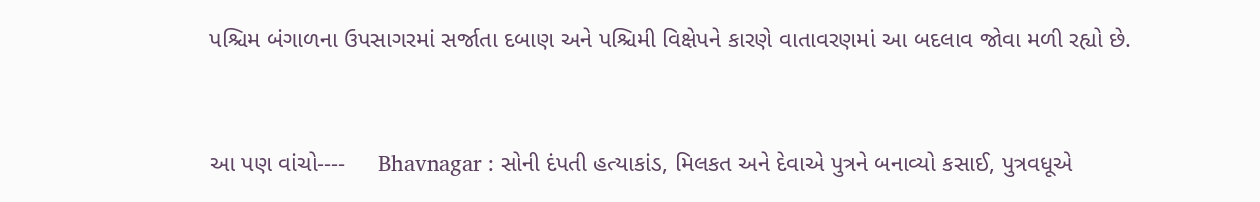પશ્ચિમ બંગાળના ઉપસાગરમાં સર્જાતા દબાણ અને પશ્ચિમી વિક્ષેપને કારણે વાતાવરણમાં આ બદલાવ જોવા મળી રહ્યો છે.


આ પણ વાંચો----     Bhavnagar : સોની દંપતી હત્યાકાંડ, મિલકત અને દેવાએ પુત્રને બનાવ્યો કસાઈ, પુત્રવધૂએ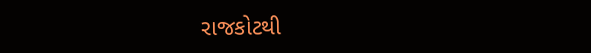રાજકોટથી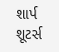શાર્પ શૂટર્સ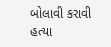બોલાવી કરાવી હત્યા